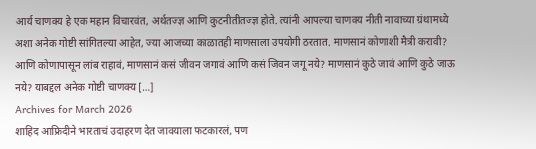आर्य चाणक्य हे एक महान विचारवंत, अर्थतज्ज्ञ आणि कुटनीतीतज्ज्ञ होते. त्यांनी आपल्या चाणक्य नीती नावाच्या ग्रंथामध्ये अशा अनेक गोष्टी सांगितल्या आहेत, ज्या आजच्या काळातही माणसाला उपयोगी ठरतात. माणसानं कोणाशी मैत्री करावी? आणि कोणापासून लांब राहावं, माणसानं कसं जीवन जगावं आणि कसं जिवन जगू नये? माणसानं कुठे जावं आणि कुठे जाऊ नये? याबद्दल अनेक गोष्टी चाणक्य […]
Archives for March 2026
शाहिद आफ्रिदीने भारताचं उदाहरण देत जावयाला फटकारलं, पण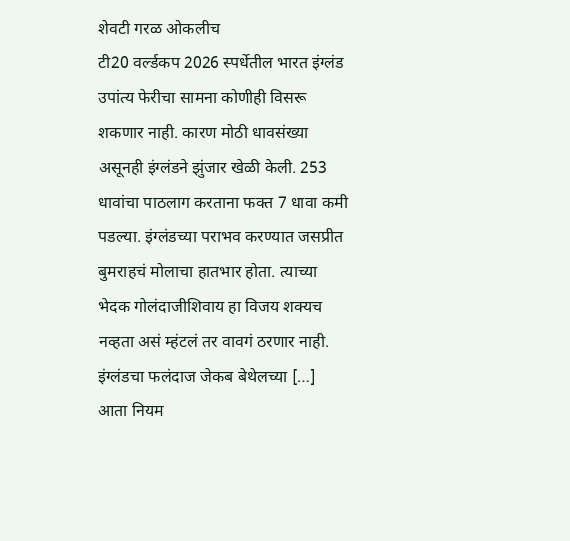शेवटी गरळ ओकलीच
टी20 वर्ल्डकप 2026 स्पर्धेतील भारत इंग्लंड उपांत्य फेरीचा सामना कोणीही विसरू शकणार नाही. कारण मोठी धावसंख्या असूनही इंग्लंडने झुंजार खेळी केली. 253 धावांचा पाठलाग करताना फक्त 7 धावा कमी पडल्या. इंग्लंडच्या पराभव करण्यात जसप्रीत बुमराहचं मोलाचा हातभार होता. त्याच्या भेदक गोलंदाजीशिवाय हा विजय शक्यच नव्हता असं म्हंटलं तर वावगं ठरणार नाही. इंग्लंडचा फलंदाज जेकब बेथेलच्या […]
आता नियम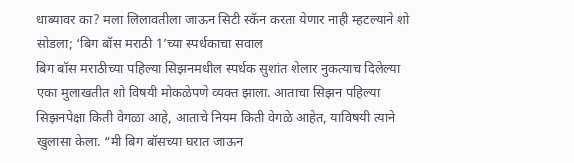धाब्यावर का? मला लिलावतीला जाऊन सिटी स्कॅन करता येणार नाही म्हटल्याने शो सोडला; ‘बिग बॉस मराठी 1’च्या स्पर्धकाचा सवाल
बिग बॉस मराठीच्या पहिल्या सिझनमधील स्पर्धक सुशांत शेलार नुकत्याच दिलेल्या एका मुलाखतीत शो विषयी मोकळेपणे व्यक्त झाला. आताचा सिझन पहिल्या सिझनपेक्षा किती वेगळा आहे, आताचे नियम किती वेगळे आहेत, याविषयी त्याने खुलासा केला. “मी बिग बॉसच्या घरात जाऊन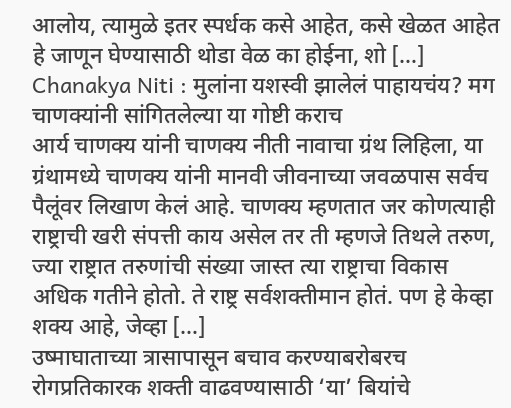आलोय, त्यामुळे इतर स्पर्धक कसे आहेत, कसे खेळत आहेत हे जाणून घेण्यासाठी थोडा वेळ का होईना, शो […]
Chanakya Niti : मुलांना यशस्वी झालेलं पाहायचंय? मग चाणक्यांनी सांगितलेल्या या गोष्टी कराच
आर्य चाणक्य यांनी चाणक्य नीती नावाचा ग्रंथ लिहिला, या ग्रंथामध्ये चाणक्य यांनी मानवी जीवनाच्या जवळपास सर्वच पैलूंवर लिखाण केलं आहे. चाणक्य म्हणतात जर कोणत्याही राष्ट्राची खरी संपत्ती काय असेल तर ती म्हणजे तिथले तरुण, ज्या राष्ट्रात तरुणांची संख्या जास्त त्या राष्ट्राचा विकास अधिक गतीने होतो. ते राष्ट्र सर्वशक्तीमान होतं. पण हे केव्हा शक्य आहे, जेव्हा […]
उष्माघाताच्या त्रासापासून बचाव करण्याबरोबरच रोगप्रतिकारक शक्ती वाढवण्यासाठी ‘या’ बियांचे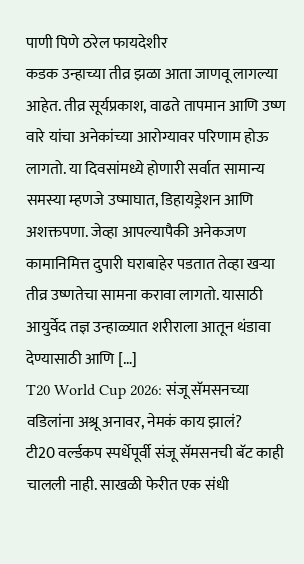पाणी पिणे ठरेल फायदेशीर
कडक उन्हाच्या तीव्र झळा आता जाणवू लागल्या आहेत. तीव्र सूर्यप्रकाश, वाढते तापमान आणि उष्ण वारे यांचा अनेकांच्या आरोग्यावर परिणाम होऊ लागतो. या दिवसांमध्ये होणारी सर्वात सामान्य समस्या म्हणजे उष्माघात, डिहायड्रेशन आणि अशक्तपणा. जेव्हा आपल्यापैकी अनेकजण कामानिमित्त दुपारी घराबाहेर पडतात तेव्हा खऱ्या तीव्र उष्णतेचा सामना करावा लागतो. यासाठी आयुर्वेद तज्ञ उन्हाळ्यात शरीराला आतून थंडावा देण्यासाठी आणि […]
T20 World Cup 2026: संजू सॅमसनच्या वडिलांना अश्रू अनावर, नेमकं काय झालं?
टी20 वर्ल्डकप स्पर्धेपूर्वी संजू सॅमसनची बॅट काही चालली नाही. साखळी फेरीत एक संधी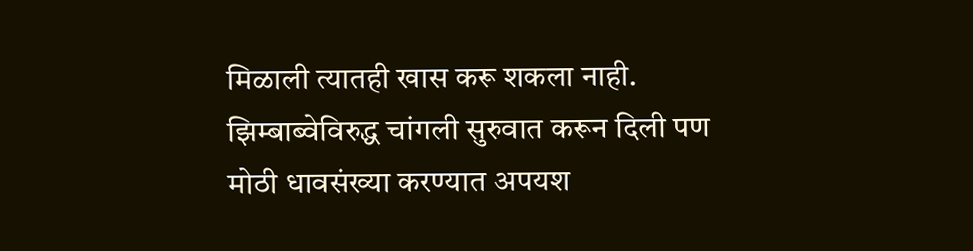मिळाली त्यातही खास करू शकला नाही. झिम्बाब्वेविरुद्ध चांगली सुरुवात करून दिली पण मोठी धावसंख्या करण्यात अपयश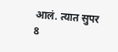आलं. त्यात सुपर 8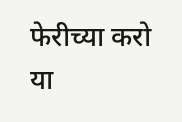फेरीच्या करो या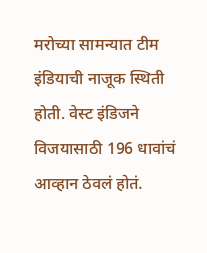मरोच्या सामन्यात टीम इंडियाची नाजूक स्थिती होती. वेस्ट इंडिजने विजयासाठी 196 धावांचं आव्हान ठेवलं होतं.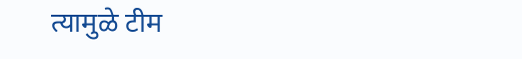त्यामुळे टीम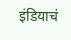इंडियाचं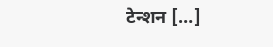टेन्शन […]